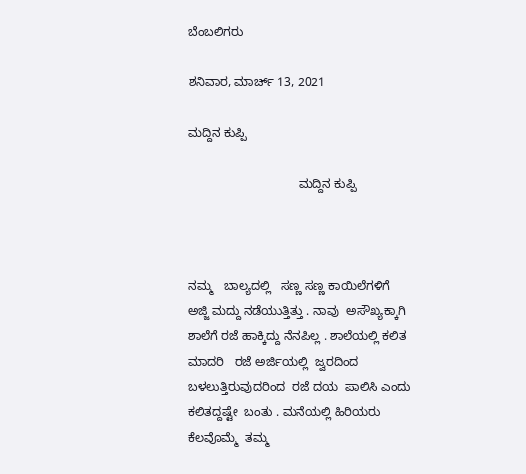ಬೆಂಬಲಿಗರು

ಶನಿವಾರ, ಮಾರ್ಚ್ 13, 2021

ಮದ್ದಿನ ಕುಪ್ಪಿ

                                ಮದ್ದಿನ ಕುಪ್ಪಿ



ನಮ್ಮ   ಬಾಲ್ಯದಲ್ಲಿ   ಸಣ್ಣ ಸಣ್ಣ ಕಾಯಿಲೆಗಳಿಗೆ  ಅಜ್ಜಿ ಮದ್ದು ನಡೆಯುತ್ತಿತ್ತು . ನಾವು  ಅಸೌಖ್ಯಕ್ಕಾಗಿ  ಶಾಲೆಗೆ ರಜೆ ಹಾಕ್ಕಿದ್ದು ನೆನಪಿಲ್ಲ . ಶಾಲೆಯಲ್ಲಿ ಕಲಿತ ಮಾದರಿ   ರಜೆ ಅರ್ಜಿಯಲ್ಲಿ  ಜ್ವರದಿಂದ ಬಳಲುತ್ತಿರುವುದರಿಂದ  ರಜೆ ದಯ  ಪಾಲಿಸಿ ಎಂದು ಕಲಿತದ್ದಷ್ಟೇ  ಬಂತು . ಮನೆಯಲ್ಲಿ ಹಿರಿಯರು ಕೆಲವೊಮ್ಮೆ  ತಮ್ಮ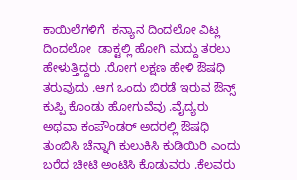ಕಾಯಿಲೆಗಳಿಗೆ  ಕನ್ಯಾನ ದಿಂದಲೋ ವಿಟ್ಲ ದಿಂದಲೋ  ಡಾಕ್ಟಲ್ಲಿ ಹೋಗಿ ಮದ್ದು ತರಲು ಹೇಳುತ್ತಿದ್ದರು .ರೋಗ ಲಕ್ಷಣ ಹೇಳಿ ಔಷಧಿ ತರುವುದು .ಆಗ ಒಂದು ಬಿರಡೆ ಇರುವ ಔನ್ಸ್ ಕುಪ್ಪಿ ಕೊಂಡು ಹೋಗುವೆವು .ವೈದ್ಯರು ಅಥವಾ ಕಂಪೌಂಡರ್ ಅದರಲ್ಲಿ ಔಷಧಿ ತುಂಬಿಸಿ ಚೆನ್ನಾಗಿ ಕುಲುಕಿಸಿ ಕುಡಿಯಿರಿ ಎಂದು ಬರೆದ ಚೀಟಿ ಅಂಟಿಸಿ ಕೊಡುವರು .ಕೆಲವರು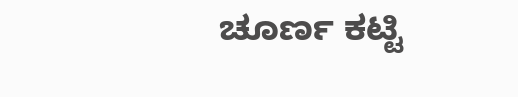ಚೂರ್ಣ ಕಟ್ಟಿ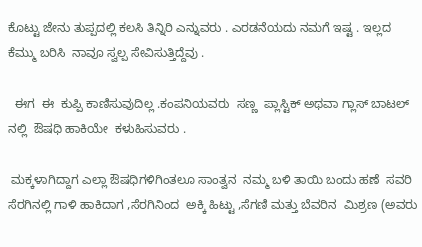ಕೊಟ್ಟು ಜೇನು ತುಪ್ಪದಲ್ಲಿ ಕಲಸಿ ತಿನ್ನಿರಿ ಎನ್ನುವರು . ಎರಡನೆಯದು ನಮಗೆ ಇಷ್ಟ . ಇಲ್ಲದ ಕೆಮ್ಮು ಬರಿಸಿ  ನಾವೂ ಸ್ವಲ್ಪ ಸೇವಿಸುತ್ತಿದ್ದೆವು .

  ಈಗ  ಈ  ಕುಪ್ಪಿ ಕಾಣಿಸುವುದಿಲ್ಲ .ಕಂಪನಿಯವರು  ಸಣ್ಣ  ಪ್ಲಾಸ್ಟಿಕ್ ಅಥವಾ ಗ್ಲಾಸ್ ಬಾಟಲ್ ನಲ್ಲಿ  ಔಷಧಿ ಹಾಕಿಯೇ  ಕಳುಹಿಸುವರು .

 ಮಕ್ಕಳಾಗಿದ್ದಾಗ ಎಲ್ಲಾ ಔಷಧಿಗಳಿಗಿಂತಲೂ ಸಾಂತ್ವನ  ನಮ್ಮ ಬಳಿ ತಾಯಿ ಬಂದು ಹಣೆ  ಸವರಿ  ಸೆರಗಿನಲ್ಲಿ ಗಾಳಿ ಹಾಕಿದಾಗ ,ಸೆರಗಿನಿಂದ  ಅಕ್ಕಿ ಹಿಟ್ಟು ,ಸೆಗಣಿ ಮತ್ತು ಬೆವರಿನ  ಮಿಶ್ರಣ (ಅವರು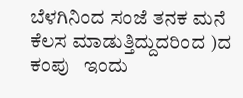ಬೆಳಗಿನಿಂದ ಸಂಜೆ ತನಕ ಮನೆ ಕೆಲಸ ಮಾಡುತ್ತಿದ್ದುದರಿಂದ )ದ  ಕಂಪು   ಇಂದು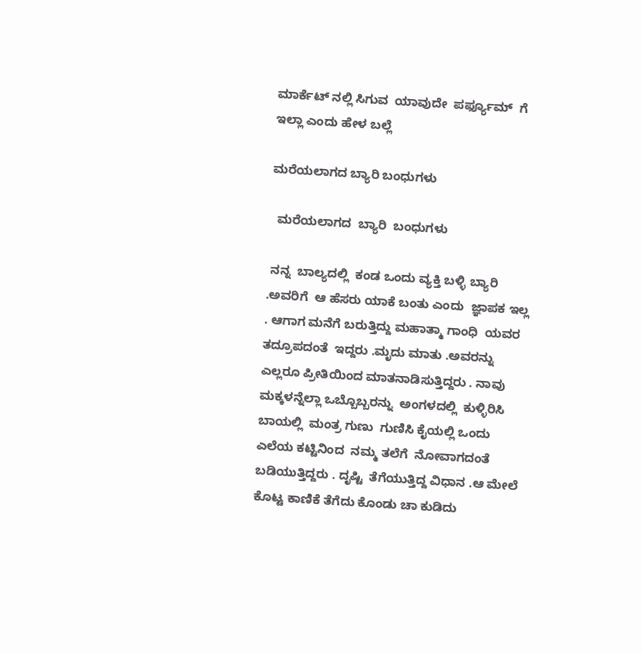ಮಾರ್ಕೆಟ್ ನಲ್ಲಿ ಸಿಗುವ  ಯಾವುದೇ  ಪರ್ಫ್ಯೂಮ್  ಗೆ  ಇಲ್ಲಾ ಎಂದು ಹೇಳ ಬಲ್ಲೆ

ಮರೆಯಲಾಗದ ಬ್ಯಾರಿ ಬಂಧುಗಳು

  ಮರೆಯಲಾಗದ  ಬ್ಯಾರಿ  ಬಂಧುಗಳು

 ನನ್ನ  ಬಾಲ್ಯದಲ್ಲಿ  ಕಂಡ ಒಂದು ವ್ಯಕ್ತಿ ಬಳ್ಳಿ ಬ್ಯಾರಿ .ಅವರಿಗೆ  ಆ ಹೆಸರು ಯಾಕೆ ಬಂತು ಎಂದು  ಜ್ಞಾಪಕ ಇಲ್ಲ . ಆಗಾಗ ಮನೆಗೆ ಬರುತ್ತಿದ್ದು ಮಹಾತ್ಮಾ ಗಾಂಧಿ  ಯವರ  ತದ್ರೂಪದಂತೆ  ಇದ್ದರು .ಮೃದು ಮಾತು .ಅವರನ್ನು ಎಲ್ಲರೂ ಪ್ರೀತಿಯಿಂದ ಮಾತನಾಡಿಸುತ್ತಿದ್ದರು . ನಾವು ಮಕ್ಕಳನ್ನೆಲ್ಲಾ ಒಬ್ಬೊಬ್ಬರನ್ನು  ಅಂಗಳದಲ್ಲಿ  ಕುಳ್ಳಿರಿಸಿ  ಬಾಯಲ್ಲಿ  ಮಂತ್ರ ಗುಣು  ಗುಣಿಸಿ ಕೈಯಲ್ಲಿ ಒಂದು  ಎಲೆಯ ಕಟ್ಟಿನಿಂದ  ನಮ್ಮ ತಲೆಗೆ  ನೋವಾಗದಂತೆ  ಬಡಿಯುತ್ತಿದ್ದರು . ದೃಷ್ಟಿ  ತೆಗೆಯುತ್ತಿದ್ದ ವಿಧಾನ .ಆ ಮೇಲೆ ಕೊಟ್ಟ ಕಾಣಿಕೆ ತೆಗೆದು ಕೊಂಡು ಚಾ ಕುಡಿದು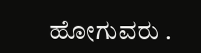ಹೋಗುವರು .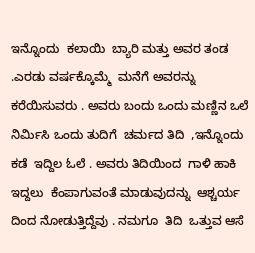ಇನ್ನೊಂದು  ಕಲಾಯಿ  ಬ್ಯಾರಿ ಮತ್ತು ಅವರ ತಂಡ .ಎರಡು ವರ್ಷಕ್ಕೊಮ್ಮೆ  ಮನೆಗೆ ಅವರನ್ನು ಕರೆಯಿಸುವರು . ಅವರು ಬಂದು ಒಂದು ಮಣ್ಣಿನ ಒಲೆ  ನಿರ್ಮಿಸಿ ಒಂದು ತುದಿಗೆ  ಚರ್ಮದ ತಿದಿ  ,ಇನ್ನೊಂದು ಕಡೆ  ಇದ್ದಿಲ ಓಲೆ . ಅವರು ತಿದಿಯಿಂದ  ಗಾಳಿ ಹಾಕಿ  ಇದ್ದಲು  ಕೆಂಪಾಗುವಂತೆ ಮಾಡುವುದನ್ನು  ಆಶ್ಚರ್ಯ ದಿಂದ ನೋಡುತ್ತಿದ್ದೆವು . ನಮಗೂ  ತಿದಿ  ಒತ್ತುವ ಆಸೆ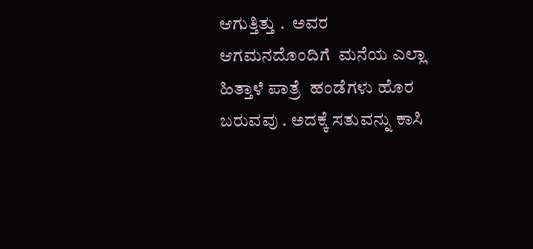ಆಗುತ್ತಿತ್ತು .  ಅವರ ಆಗಮನದೊಂದಿಗೆ  ಮನೆಯ ಎಲ್ಲಾ ಹಿತ್ತಾಳೆ ಪಾತ್ರೆ  ಹಂಡೆಗಳು ಹೊರ ಬರುವವು . ಅದಕ್ಕೆ ಸತುವನ್ನು ಕಾಸಿ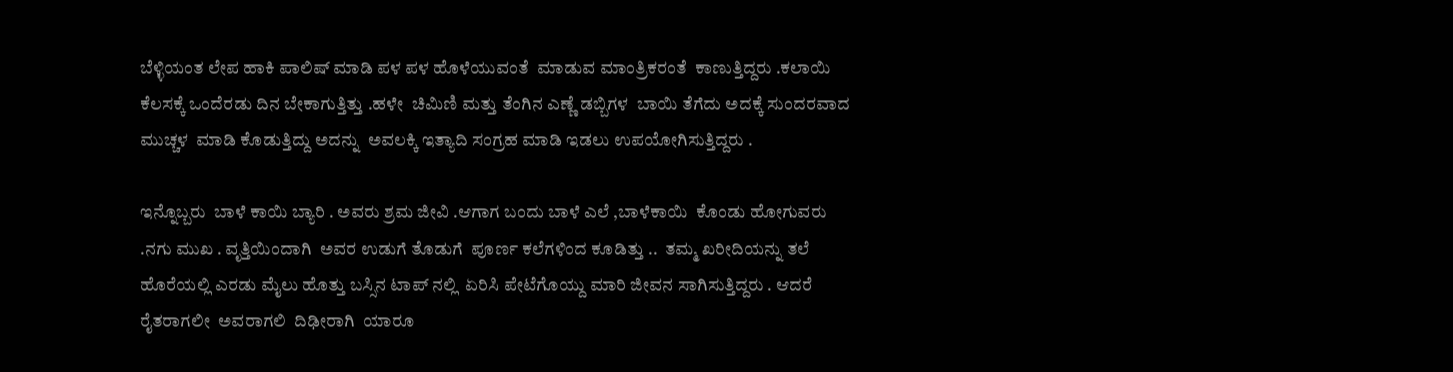ಬೆಳ್ಳಿಯಂತ ಲೇಪ ಹಾಕಿ ಪಾಲಿಷ್ ಮಾಡಿ ಪಳ ಪಳ ಹೊಳೆಯುವಂತೆ  ಮಾಡುವ ಮಾಂತ್ರಿಕರಂತೆ  ಕಾಣುತ್ತಿದ್ದರು .ಕಲಾಯಿ ಕೆಲಸಕ್ಕೆ ಒಂದೆರಡು ದಿನ ಬೇಕಾಗುತ್ತಿತ್ತು .ಹಳೇ  ಚಿಮಿಣಿ ಮತ್ತು ತೆಂಗಿನ ಎಣ್ಣೆ ಡಬ್ಬಿಗಳ  ಬಾಯಿ ತೆಗೆದು ಅದಕ್ಕೆ ಸುಂದರವಾದ  ಮುಚ್ಚಳ  ಮಾಡಿ ಕೊಡುತ್ತಿದ್ದು ಅದನ್ನು  ಅವಲಕ್ಕಿ ಇತ್ಯಾದಿ ಸಂಗ್ರಹ ಮಾಡಿ ಇಡಲು ಉಪಯೋಗಿಸುತ್ತಿದ್ದರು .

ಇನ್ನೊಬ್ಬರು  ಬಾಳೆ ಕಾಯಿ ಬ್ಯಾರಿ . ಅವರು ಶ್ರಮ ಜೀವಿ .ಆಗಾಗ ಬಂದು ಬಾಳೆ ಎಲೆ ,ಬಾಳೆಕಾಯಿ  ಕೊಂಡು ಹೋಗುವರು .ನಗು ಮುಖ . ವೃತ್ತಿಯಿಂದಾಗಿ  ಅವರ ಉಡುಗೆ ತೊಡುಗೆ  ಪೂರ್ಣ ಕಲೆಗಳಿಂದ ಕೂಡಿತ್ತು ..  ತಮ್ಮ ಖರೀದಿಯನ್ನು ತಲೆ ಹೊರೆಯಲ್ಲಿ ಎರಡು ಮೈಲು ಹೊತ್ತು ಬಸ್ಸಿನ ಟಾಪ್ ನಲ್ಲಿ  ಏರಿಸಿ ಪೇಟೆಗೊಯ್ದು ಮಾರಿ ಜೀವನ ಸಾಗಿಸುತ್ತಿದ್ದರು . ಆದರೆ  ರೈತರಾಗಲೀ  ಅವರಾಗಲಿ  ದಿಢೀರಾಗಿ  ಯಾರೂ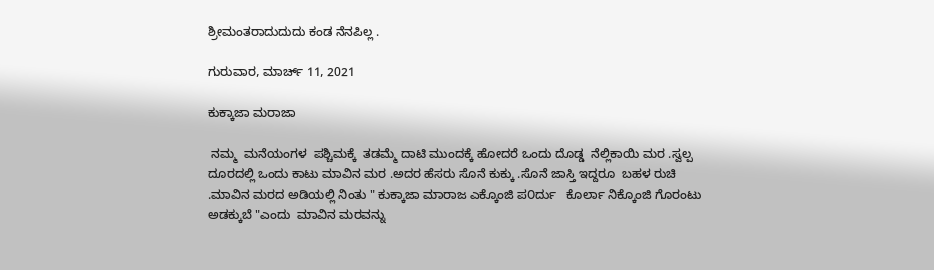ಶ್ರೀಮಂತರಾದುದುದು ಕಂಡ ನೆನಪಿಲ್ಲ .

ಗುರುವಾರ, ಮಾರ್ಚ್ 11, 2021

ಕುಕ್ಕಾಜಾ ಮರಾಜಾ

 ನಮ್ಮ  ಮನೆಯಂಗಳ  ಪಶ್ಚಿಮಕ್ಕೆ  ತಡಮ್ಮೆ ದಾಟಿ ಮುಂದಕ್ಕೆ ಹೋದರೆ ಒಂದು ದೊಡ್ಡ  ನೆಲ್ಲಿಕಾಯಿ ಮರ .ಸ್ವಲ್ಪ ದೂರದಲ್ಲಿ ಒಂದು ಕಾಟು ಮಾವಿನ ಮರ .ಅದರ ಹೆಸರು ಸೊನೆ ಕುಕ್ಕು .ಸೊನೆ ಜಾಸ್ತಿ ಇದ್ದರೂ  ಬಹಳ ರುಚಿ .ಮಾವಿನ ಮರದ ಅಡಿಯಲ್ಲಿ ನಿಂತು " ಕುಕ್ಕಾಜಾ ಮಾರಾಜ ಎಕ್ಕೊಂಜಿ ಪ೦ರ್ದು   ಕೊರ್ಲಾ ನಿಕ್ಕೊಂಜಿ ಗೊರಂಟು ಅಡಕ್ಕುಬೆ "ಎಂದು  ಮಾವಿನ ಮರವನ್ನು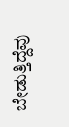ಬೇಡುತ್ತಿದ್ದೆವು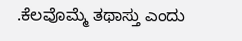.ಕೆಲವೊಮ್ಮೆ ತಥಾಸ್ತು ಎಂದು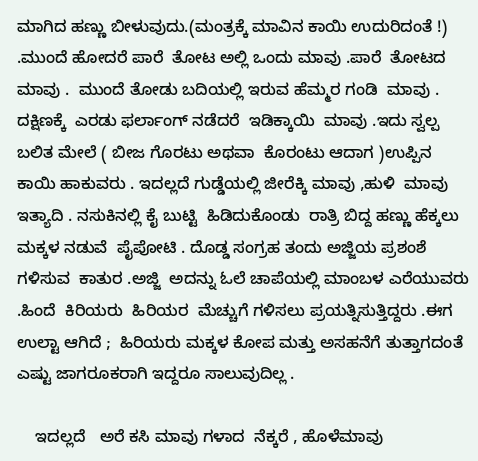ಮಾಗಿದ ಹಣ್ಣು ಬೀಳುವುದು.(ಮಂತ್ರಕ್ಕೆ ಮಾವಿನ ಕಾಯಿ ಉದುರಿದಂತೆ !) .ಮುಂದೆ ಹೋದರೆ ಪಾರೆ  ತೋಟ ಅಲ್ಲಿ ಒಂದು ಮಾವು .ಪಾರೆ  ತೋಟದ ಮಾವು .  ಮುಂದೆ ತೋಡು ಬದಿಯಲ್ಲಿ ಇರುವ ಹೆಮ್ಮರ ಗಂಡಿ  ಮಾವು . ದಕ್ಷಿಣಕ್ಕೆ  ಎರಡು ಫರ್ಲಾಂಗ್ ನಡೆದರೆ  ಇಡಿಕ್ಕಾಯಿ  ಮಾವು .ಇದು ಸ್ವಲ್ಪ ಬಲಿತ ಮೇಲೆ ( ಬೀಜ ಗೊರಟು ಅಥವಾ  ಕೊರಂಟು ಆದಾಗ )ಉಪ್ಪಿನ ಕಾಯಿ ಹಾಕುವರು . ಇದಲ್ಲದೆ ಗುಡ್ಡೆಯಲ್ಲಿ ಜೀರೆಕ್ಕಿ ಮಾವು ,ಹುಳಿ  ಮಾವು ಇತ್ಯಾದಿ . ನಸುಕಿನಲ್ಲಿ ಕೈ ಬುಟ್ಟಿ  ಹಿಡಿದುಕೊಂಡು  ರಾತ್ರಿ ಬಿದ್ದ ಹಣ್ಣು ಹೆಕ್ಕಲು ಮಕ್ಕಳ ನಡುವೆ  ಪೈಪೋಟಿ . ದೊಡ್ಡ ಸಂಗ್ರಹ ತಂದು ಅಜ್ಜಿಯ ಪ್ರಶಂಶೆ ಗಳಿಸುವ  ಕಾತುರ .ಅಜ್ಜಿ  ಅದನ್ನು ಓಲೆ ಚಾಪೆಯಲ್ಲಿ ಮಾಂಬಳ ಎರೆಯುವರು .ಹಿಂದೆ  ಕಿರಿಯರು  ಹಿರಿಯರ  ಮೆಚ್ಚುಗೆ ಗಳಿಸಲು ಪ್ರಯತ್ನಿಸುತ್ತಿದ್ದರು .ಈಗ  ಉಲ್ಟಾ ಆಗಿದೆ ;  ಹಿರಿಯರು ಮಕ್ಕಳ ಕೋಪ ಮತ್ತು ಅಸಹನೆಗೆ ತುತ್ತಾಗದಂತೆ ಎಷ್ಟು ಜಾಗರೂಕರಾಗಿ ಇದ್ದರೂ ಸಾಲುವುದಿಲ್ಲ .

    ಇದಲ್ಲದೆ   ಅರೆ ಕಸಿ ಮಾವು ಗಳಾದ  ನೆಕ್ಕರೆ , ಹೊಳೆಮಾವು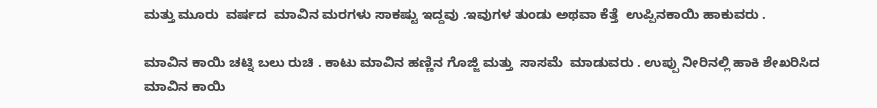ಮತ್ತು ಮೂರು  ವರ್ಷದ  ಮಾವಿನ ಮರಗಳು ಸಾಕಷ್ಟು ಇದ್ದವು .ಇವುಗಳ ತುಂಡು ಅಥವಾ ಕೆತ್ತೆ  ಉಪ್ಪಿನಕಾಯಿ ಹಾಕುವರು .

ಮಾವಿನ ಕಾಯಿ ಚಟ್ನಿ ಬಲು ರುಚಿ . ಕಾಟು ಮಾವಿನ ಹಣ್ಣಿನ ಗೊಜ್ಜಿ ಮತ್ತು  ಸಾಸಮೆ  ಮಾಡುವರು . ಉಪ್ಪು ನೀರಿನಲ್ಲಿ ಹಾಕಿ ಶೇಖರಿಸಿದ ಮಾವಿನ ಕಾಯಿ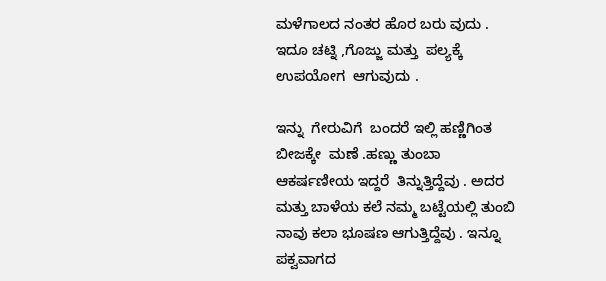ಮಳೆಗಾಲದ ನಂತರ ಹೊರ ಬರು ವುದು . ಇದೂ ಚಟ್ನಿ ,ಗೊಜ್ಜು ಮತ್ತು  ಪಲ್ಯಕ್ಕೆ ಉಪಯೋಗ  ಆಗುವುದು .

ಇನ್ನು  ಗೇರುವಿಗೆ  ಬಂದರೆ ಇಲ್ಲಿ ಹಣ್ಣಿಗಿಂತ ಬೀಜಕ್ಕೇ  ಮಣೆ .ಹಣ್ಣು ತುಂಬಾ ಆಕರ್ಷಣೀಯ ಇದ್ದರೆ  ತಿನ್ನುತ್ತಿದ್ದೆವು . ಅದರ ಮತ್ತು ಬಾಳೆಯ ಕಲೆ ನಮ್ಮ ಬಟ್ಟೆಯಲ್ಲಿ ತುಂಬಿ  ನಾವು ಕಲಾ ಭೂಷಣ ಆಗುತ್ತಿದ್ದೆವು . ಇನ್ನೂ ಪಕ್ವವಾಗದ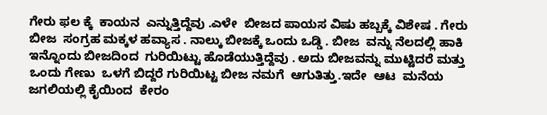ಗೇರು ಫಲ ಕ್ಕೆ  ಕಾಯನ  ಎನ್ನುತ್ತಿದ್ದೆವು .ಎಳೇ  ಬೀಜದ ಪಾಯಸ ವಿಷು ಹಬ್ಬಕ್ಕೆ ವಿಶೇಷ . ಗೇರು ಬೀಜ  ಸಂಗ್ರಹ ಮಕ್ಕಳ ಹವ್ಯಾಸ . ನಾಲ್ಕು ಬೀಜಕ್ಕೆ ಒಂದು ಒಡ್ಡಿ . ಬೀಜ  ವನ್ನು ನೆಲದಲ್ಲಿ ಹಾಕಿ  ಇನ್ನೊಂದು ಬೀಜದಿಂದ  ಗುರಿಯಿಟ್ಟು ಹೊಡೆಯುತ್ತಿದ್ದೆವು . ಅದು ಬೀಜವನ್ನು ಮುಟ್ಟಿದರೆ ಮತ್ತು ಒಂದು ಗೇಣು  ಒಳಗೆ ಬಿದ್ದರೆ ಗುರಿಯಿಟ್ಟ ಬೀಜ ನಮಗೆ  ಆಗುತಿತ್ತು.ಇದೇ  ಆಟ  ಮನೆಯ ಜಗಲಿಯಲ್ಲಿ ಕೈಯಿಂದ  ಕೇರಂ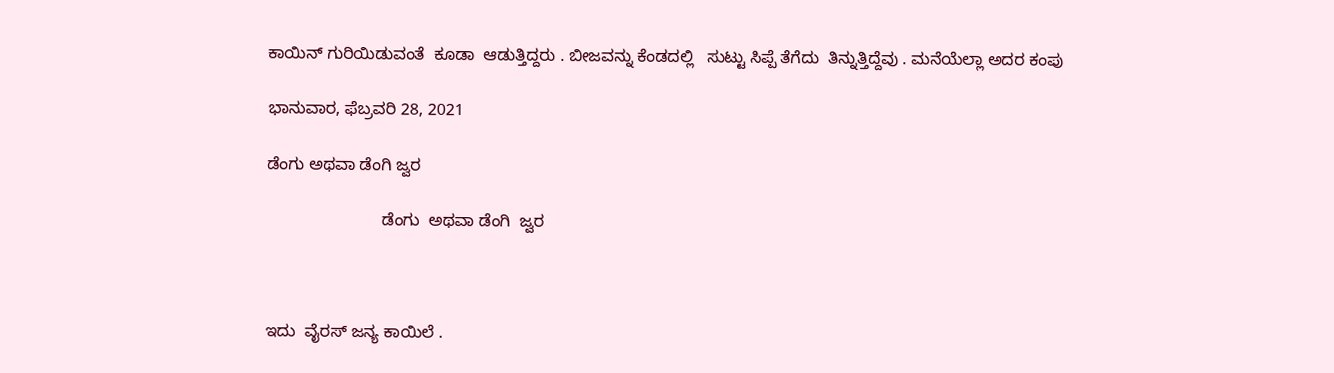ಕಾಯಿನ್ ಗುರಿಯಿಡುವಂತೆ  ಕೂಡಾ  ಆಡುತ್ತಿದ್ದರು . ಬೀಜವನ್ನು ಕೆಂಡದಲ್ಲಿ   ಸುಟ್ಟು ಸಿಪ್ಪೆ ತೆಗೆದು  ತಿನ್ನುತ್ತಿದ್ದೆವು . ಮನೆಯೆಲ್ಲಾ ಅದರ ಕಂಪು

ಭಾನುವಾರ, ಫೆಬ್ರವರಿ 28, 2021

ಡೆಂಗು ಅಥವಾ ಡೆಂಗಿ ಜ್ವರ

                         ಡೆಂಗು  ಅಥವಾ ಡೆಂಗಿ  ಜ್ವರ



ಇದು  ವೈರಸ್ ಜನ್ಯ ಕಾಯಿಲೆ .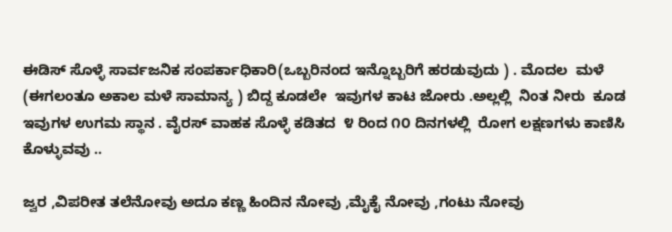ಈಡಿಸ್ ಸೊಳ್ಳೆ ಸಾರ್ವಜನಿಕ ಸಂಪರ್ಕಾಧಿಕಾರಿ(ಒಬ್ಬರಿನಂದ ಇನ್ನೊಬ್ಬರಿಗೆ ಹರಡುವುದು ) . ಮೊದಲ  ಮಳೆ  (ಈಗಲಂತೂ ಅಕಾಲ ಮಳೆ ಸಾಮಾನ್ಯ ) ಬಿದ್ದ ಕೂಡಲೇ  ಇವುಗಳ ಕಾಟ ಜೋರು .ಅಲ್ಲಲ್ಲಿ  ನಿಂತ ನೀರು  ಕೂಡ ಇವುಗಳ ಉಗಮ ಸ್ಥಾನ . ವೈರಸ್ ವಾಹಕ ಸೊಳ್ಳೆ ಕಡಿತದ  ೪ ರಿಂದ ೧೦ ದಿನಗಳಲ್ಲಿ  ರೋಗ ಲಕ್ಷಣಗಳು ಕಾಣಿಸಿ ಕೊಳ್ಳುವವು ..

ಜ್ವರ ,ವಿಪರೀತ ತಲೆನೋವು ಅದೂ ಕಣ್ಣ ಹಿಂದಿನ ನೋವು ,ಮೈಕೈ ನೋವು ,ಗಂಟು ನೋವು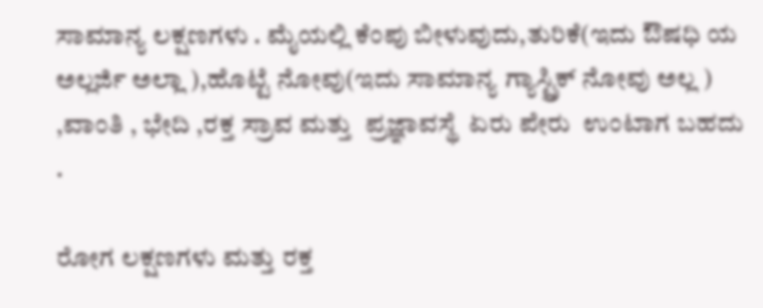ಸಾಮಾನ್ಯ ಲಕ್ಷಣಗಳು . ಮೈಯಲ್ಲಿ ಕೆಂಪು ಬೀಳುವುದು,ತುರಿಕೆ(ಇದು ಔಷಧಿ ಯ  ಅಲ್ಲರ್ಜಿ ಅಲ್ಲಾ ),ಹೊಟ್ಟೆ ನೋವು(ಇದು ಸಾಮಾನ್ಯ ಗ್ಯಾಸ್ಟ್ರಿಕ್ ನೋವು ಅಲ್ಲ ) ,ವಾಂತಿ , ಭೇದಿ ,ರಕ್ತ ಸ್ರಾವ ಮತ್ತು  ಪ್ರಜ್ಞಾವಸ್ಥೆ  ಏರು ಪೇರು  ಉಂಟಾಗ ಬಹದು .

ರೋಗ ಲಕ್ಷಣಗಳು ಮತ್ತು ರಕ್ತ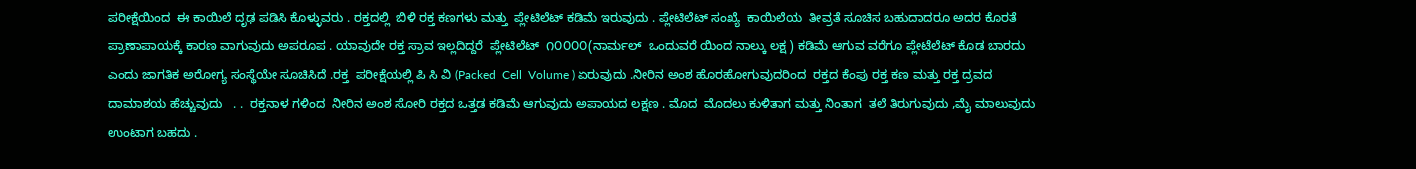ಪರೀಕ್ಷೆಯಿಂದ  ಈ ಕಾಯಿಲೆ ದೃಢ ಪಡಿಸಿ ಕೊಳ್ಳುವರು . ರಕ್ತದಲ್ಲಿ  ಬಿಳಿ ರಕ್ತ ಕಣಗಳು ಮತ್ತು  ಪ್ಲೇಟಿಲೆಟ್ ಕಡಿಮೆ ಇರುವುದು . ಪ್ಲೇಟಿಲೆಟ್ ಸಂಖ್ಯೆ  ಕಾಯಿಲೆಯ  ತೀವ್ರತೆ ಸೂಚಿಸ ಬಹುದಾದರೂ ಅದರ ಕೊರತೆ ಪ್ರಾಣಾಪಾಯಕ್ಕೆ ಕಾರಣ ವಾಗುವುದು ಅಪರೂಪ . ಯಾವುದೇ ರಕ್ತ ಸ್ರಾವ ಇಲ್ಲದಿದ್ದರೆ  ಪ್ಲೇಟಿಲೆಟ್  ೧೦೦೦೦(ನಾರ್ಮಲ್  ಒಂದುವರೆ ಯಿಂದ ನಾಲ್ಕು ಲಕ್ಷ ) ಕಡಿಮೆ ಆಗುವ ವರೆಗೂ ಪ್ಲೇಟೆಲೆಟ್ ಕೊಡ ಬಾರದು ಎಂದು ಜಾಗತಿಕ ಅರೋಗ್ಯ ಸಂಸ್ಥೆಯೇ ಸೂಚಿಸಿದೆ .ರಕ್ತ  ಪರೀಕ್ಷೆಯಲ್ಲಿ ಪಿ ಸಿ ವಿ (Packed  Cell  Volume ) ಏರುವುದು .ನೀರಿನ ಅಂಶ ಹೊರಹೋಗುವುದರಿಂದ  ರಕ್ತದ ಕೆಂಪು ರಕ್ತ ಕಣ ಮತ್ತು ರಕ್ತ ದ್ರವದ ದಾಮಾಶಯ ಹೆಚ್ಚುವುದು   . .  ರಕ್ತನಾಳ ಗಳಿಂದ  ನೀರಿನ ಅಂಶ ಸೋರಿ ರಕ್ತದ ಒತ್ತಡ ಕಡಿಮೆ ಆಗುವುದು ಅಪಾಯದ ಲಕ್ಷಣ . ಮೊದ  ಮೊದಲು ಕುಳಿತಾಗ ಮತ್ತು ನಿಂತಾಗ  ತಲೆ ತಿರುಗುವುದು ,ಮೈ ಮಾಲುವುದು ಉಂಟಾಗ ಬಹದು .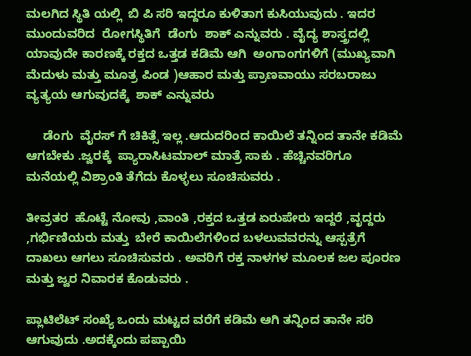ಮಲಗಿದ ಸ್ಥಿತಿ ಯಲ್ಲಿ  ಬಿ ಪಿ ಸರಿ ಇದ್ದರೂ ಕುಳಿತಾಗ ಕುಸಿಯುವುದು . ಇದರ ಮುಂದುವರಿದ  ರೋಗಸ್ಥಿತಿಗೆ  ಡೆಂಗು  ಶಾಕ್ ಎನ್ನುವರು . ವೈದ್ಯ ಶಾಸ್ತ್ರದಲ್ಲಿ  ಯಾವುದೇ ಕಾರಣಕ್ಕೆ ರಕ್ತದ ಒತ್ತಡ ಕಡಿಮೆ ಆಗಿ  ಅಂಗಾಂಗಗಳಿಗೆ (ಮುಖ್ಯವಾಗಿ ಮೆದುಳು ಮತ್ತು ಮೂತ್ರ ಪಿಂಡ )ಆಹಾರ ಮತ್ತು ಪ್ರಾಣವಾಯು ಸರಬರಾಜು ವ್ಯತ್ಯಯ ಆಗುವುದಕ್ಕೆ  ಶಾಕ್ ಎನ್ನುವರು

     ಡೆಂಗು  ವೈರಸ್ ಗೆ ಚಿಕಿತ್ಸೆ ಇಲ್ಲ .ಆದುದರಿಂದ ಕಾಯಿಲೆ ತನ್ನಿಂದ ತಾನೇ ಕಡಿಮೆ ಆಗಬೇಕು .ಜ್ವರಕ್ಕೆ  ಪ್ಯಾರಾಸಿಟಮಾಲ್ ಮಾತ್ರೆ ಸಾಕು . ಹೆಚ್ಚಿನವರಿಗೂ  ಮನೆಯಲ್ಲಿ ವಿಶ್ರಾಂತಿ ತೆಗೆದು ಕೊಳ್ಳಲು ಸೂಚಿಸುವರು .

ತೀವ್ರತರ  ಹೊಟ್ಟೆ ನೋವು ,ವಾಂತಿ ,ರಕ್ತದ ಒತ್ತಡ ಏರುಪೇರು ಇದ್ದರೆ ,ವೃದ್ದರು ,ಗರ್ಭಿಣಿಯರು ಮತ್ತು  ಬೇರೆ ಕಾಯಿಲೆಗಳಿಂದ ಬಳಲುವವರನ್ನು ಆಸ್ಪತ್ರೆಗೆ  ದಾಖಲು ಆಗಲು ಸೂಚಿಸುವರು . ಅವರಿಗೆ ರಕ್ತ ನಾಳಗಳ ಮೂಲಕ ಜಲ ಪೂರಣ ಮತ್ತು ಜ್ವರ ನಿವಾರಕ ಕೊಡುವರು .

ಪ್ಲಾಟಿಲೆಟ್ ಸಂಖ್ಯೆ ಒಂದು ಮಟ್ಟದ ವರೆಗೆ ಕಡಿಮೆ ಆಗಿ ತನ್ನಿಂದ ತಾನೇ ಸರಿ ಆಗುವುದು .ಅದಕ್ಕೆಂದು ಪಪ್ಪಾಯಿ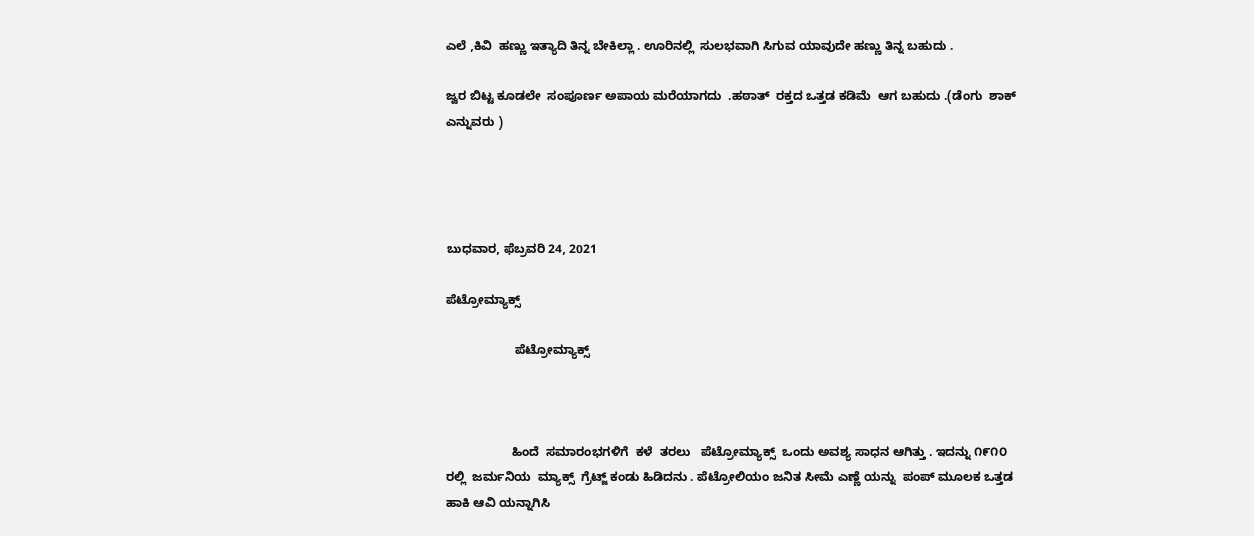ಎಲೆ ,ಕಿವಿ  ಹಣ್ಣು ಇತ್ಯಾದಿ ತಿನ್ನ ಬೇಕಿಲ್ಲಾ . ಊರಿನಲ್ಲಿ  ಸುಲಭವಾಗಿ ಸಿಗುವ ಯಾವುದೇ ಹಣ್ಣು ತಿನ್ನ ಬಹುದು .

ಜ್ವರ ಬಿಟ್ಟ ಕೂಡಲೇ  ಸಂಪೂರ್ಣ ಅಪಾಯ ಮರೆಯಾಗದು  .ಹಠಾತ್  ರಕ್ತದ ಒತ್ತಡ ಕಡಿಮೆ  ಆಗ ಬಹುದು .(ಡೆಂಗು  ಶಾಕ್ ಎನ್ನುವರು )




ಬುಧವಾರ, ಫೆಬ್ರವರಿ 24, 2021

ಪೆಟ್ರೋಮ್ಯಾಕ್ಸ್

                    ಪೆಟ್ರೋಮ್ಯಾಕ್ಸ್



                   ಹಿಂದೆ  ಸಮಾರಂಭಗಳಿಗೆ  ಕಳೆ  ತರಲು   ಪೆಟ್ರೋಮ್ಯಾಕ್ಸ್  ಒಂದು ಅವಶ್ಯ ಸಾಧನ ಆಗಿತ್ತು . ಇದನ್ನು ೧೯೧೦ ರಲ್ಲಿ  ಜರ್ಮನಿಯ  ಮ್ಯಾಕ್ಸ್  ಗ್ರೆಟ್ಜ್ ಕಂಡು ಹಿಡಿದನು . ಪೆಟ್ರೋಲಿಯಂ ಜನಿತ ಸೀಮೆ ಎಣ್ಣೆ ಯನ್ನು  ಪಂಪ್ ಮೂಲಕ ಒತ್ತಡ ಹಾಕಿ ಆವಿ ಯನ್ನಾಗಿಸಿ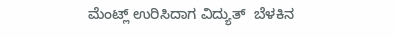ಮೆಂಟ್ಲ್ ಉರಿಸಿದಾಗ ವಿದ್ಯುತ್  ಬೆಳಕಿನ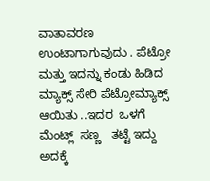ವಾತಾವರಣ ಉಂಟಾಗಾಗುವುದು . ಪೆಟ್ರೋ ಮತ್ತು ಇದನ್ನು ಕಂಡು ಹಿಡಿದ ಮ್ಯಾಕ್ಸ್ ಸೇರಿ ಪೆಟ್ರೋಮ್ಯಾಕ್ಸ್  ಆಯಿತು ..ಇದರ  ಒಳಗೆ ಮೆಂಟ್ಲ್  ಸಣ್ಣ   ತಟ್ಟೆ ಇದ್ದು ಅದಕ್ಕೆ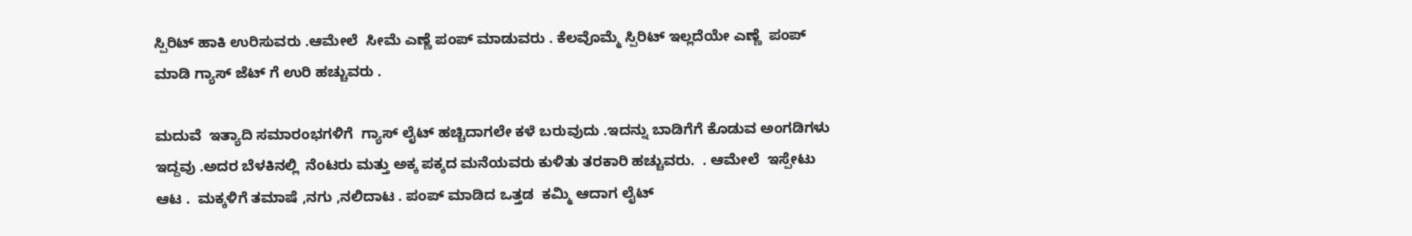ಸ್ಪಿರಿಟ್ ಹಾಕಿ ಉರಿಸುವರು .ಆಮೇಲೆ  ಸೀಮೆ ಎಣ್ಣೆ ಪಂಪ್ ಮಾಡುವರು . ಕೆಲವೊಮ್ಮೆ ಸ್ಪಿರಿಟ್ ಇಲ್ಲದೆಯೇ ಎಣ್ಣೆ  ಪಂಪ್ ಮಾಡಿ ಗ್ಯಾಸ್ ಜೆಟ್ ಗೆ ಉರಿ ಹಚ್ಚುವರು .

ಮದುವೆ  ಇತ್ಯಾದಿ ಸಮಾರಂಭಗಳಿಗೆ  ಗ್ಯಾಸ್ ಲೈಟ್ ಹಚ್ಚಿದಾಗಲೇ ಕಳೆ ಬರುವುದು .ಇದನ್ನು ಬಾಡಿಗೆಗೆ ಕೊಡುವ ಅಂಗಡಿಗಳು ಇದ್ದವು .ಅದರ ಬೆಳಕಿನಲ್ಲಿ  ನೆಂಟರು ಮತ್ತು ಅಕ್ಕ ಪಕ್ಕದ ಮನೆಯವರು ಕುಳಿತು ತರಕಾರಿ ಹಚ್ಚುವರು.  . ಆಮೇಲೆ  ಇಸ್ಪೇಟು ಆಟ .  ಮಕ್ಕಳಿಗೆ ತಮಾಷೆ ,ನಗು ,ನಲಿದಾಟ . ಪಂಪ್ ಮಾಡಿದ ಒತ್ತಡ  ಕಮ್ಮಿ ಆದಾಗ ಲೈಟ್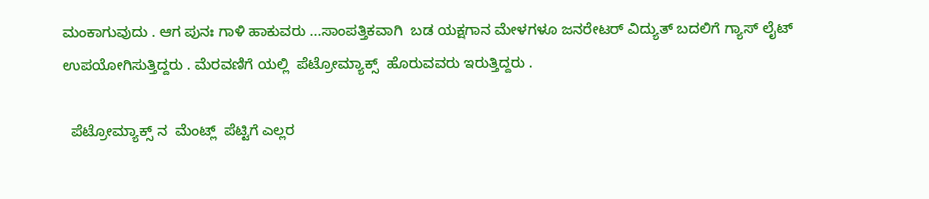ಮಂಕಾಗುವುದು . ಆಗ ಪುನಃ ಗಾಳಿ ಹಾಕುವರು ...ಸಾಂಪತ್ತಿಕವಾಗಿ  ಬಡ ಯಕ್ಷಗಾನ ಮೇಳಗಳೂ ಜನರೇಟರ್ ವಿದ್ಯುತ್ ಬದಲಿಗೆ ಗ್ಯಾಸ್ ಲೈಟ್ ಉಪಯೋಗಿಸುತ್ತಿದ್ದರು . ಮೆರವಣಿಗೆ ಯಲ್ಲಿ  ಪೆಟ್ರೋಮ್ಯಾಕ್ಸ್  ಹೊರುವವರು ಇರುತ್ತಿದ್ದರು .

  ಪೆಟ್ರೋಮ್ಯಾಕ್ಸ್ ನ  ಮೆಂಟ್ಲ್  ಪೆಟ್ಟಿಗೆ ಎಲ್ಲರ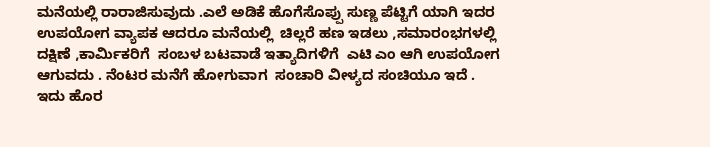ಮನೆಯಲ್ಲಿ ರಾರಾಜಿಸುವುದು .ಎಲೆ ಅಡಿಕೆ ಹೊಗೆಸೊಪ್ಪು ಸುಣ್ಣ ಪೆಟ್ಟಿಗೆ ಯಾಗಿ ಇದರ ಉಪಯೋಗ ವ್ಯಾಪಕ ಆದರೂ ಮನೆಯಲ್ಲಿ  ಚಿಲ್ಲರೆ ಹಣ ಇಡಲು ,ಸಮಾರಂಭಗಳಲ್ಲಿ ದಕ್ಷಿಣೆ ,ಕಾರ್ಮಿಕರಿಗೆ  ಸಂಬಳ ಬಟವಾಡೆ ಇತ್ಯಾದಿಗಳಿಗೆ  ಎಟಿ ಎಂ ಆಗಿ ಉಪಯೋಗ ಆಗುವದು . ನೆಂಟರ ಮನೆಗೆ ಹೋಗುವಾಗ  ಸಂಚಾರಿ ವೀಳ್ಯದ ಸಂಚಿಯೂ ಇದೆ . ಇದು ಹೊರ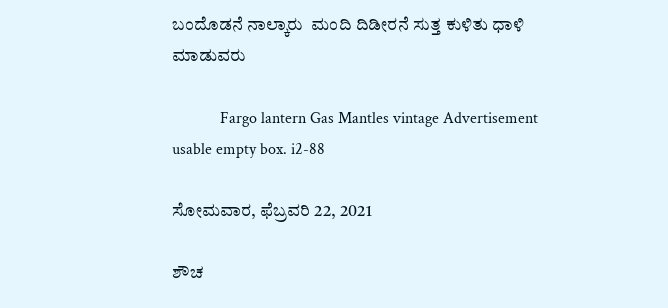ಬಂದೊಡನೆ ನಾಲ್ಕಾರು  ಮಂದಿ ದಿಡೀರನೆ ಸುತ್ತ ಕುಳಿತು ಧಾಳಿ ಮಾಡುವರು

            Fargo lantern Gas Mantles vintage Advertisement usable empty box. i2-88

ಸೋಮವಾರ, ಫೆಬ್ರವರಿ 22, 2021

ಶೌಚ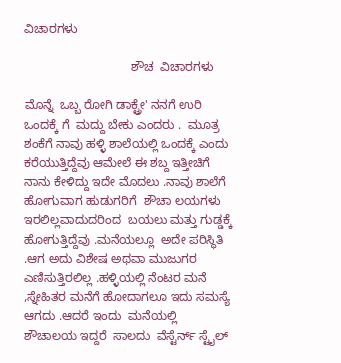ವಿಚಾರಗಳು

                               ಶೌಚ  ವಿಚಾರಗಳು

ಮೊನ್ನೆ  ಒಬ್ಬ ರೋಗಿ ಡಾಕ್ಟ್ರೇ' ನನಗೆ ಉರಿ ಒಂದಕ್ಕೆ ಗೆ  ಮದ್ದು ಬೇಕು ಎಂದರು .  ಮೂತ್ರ ಶಂಕೆಗೆ ನಾವು ಹಳ್ಳಿ ಶಾಲೆಯಲ್ಲಿ ಒಂದಕ್ಕೆ ಎಂದು ಕರೆಯುತ್ತಿದ್ದೆವು ಆಮೇಲೆ ಈ ಶಬ್ದ ಇತ್ತೀಚಿಗೆ ನಾನು ಕೇಳಿದ್ದು ಇದೇ ಮೊದಲು .ನಾವು ಶಾಲೆಗೆ ಹೋಗುವಾಗ ಹುಡುಗರಿಗೆ  ಶೌಚಾ ಲಯಗಳು ಇರಲಿಲ್ಲವಾದುದರಿಂದ  ಬಯಲು ಮತ್ತು ಗುಡ್ಡಕ್ಕೆ ಹೋಗುತ್ತಿದ್ದೆವು .ಮನೆಯಲ್ಲೂ  ಅದೇ ಪರಿಸ್ಥಿತಿ .ಆಗ ಅದು ವಿಶೇಷ ಅಥವಾ ಮುಜುಗರ ಎಣಿಸುತ್ತಿರಲಿಲ್ಲ .ಹಳ್ಳಿಯಲ್ಲಿ ನೆಂಟರ ಮನೆ ,ಸ್ನೇಹಿತರ ಮನೆಗೆ ಹೋದಾಗಲೂ ಇದು ಸಮಸ್ಯೆ  ಆಗದು .ಆದರೆ ಇಂದು  ಮನೆಯಲ್ಲಿ ಶೌಚಾಲಯ ಇದ್ದರೆ  ಸಾಲದು  ವೆಸ್ಟೆರ್ನ್ ಸ್ಟೈಲ್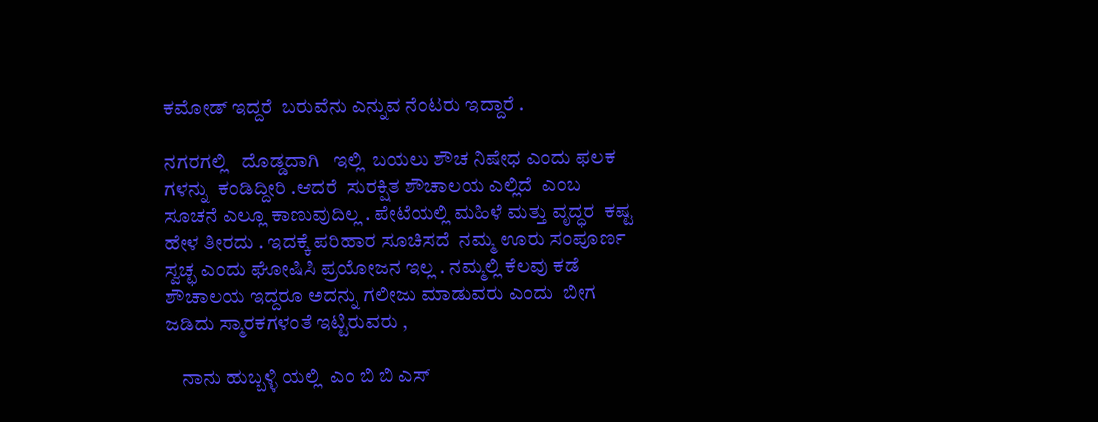ಕಮೋಡ್ ಇದ್ದರೆ  ಬರುವೆನು ಎನ್ನುವ ನೆಂಟರು ಇದ್ದಾರೆ .

ನಗರಗಲ್ಲಿ   ದೊಡ್ಡದಾಗಿ   ಇಲ್ಲಿ  ಬಯಲು ಶೌಚ ನಿಷೇಧ ಎಂದು ಫಲಕ ಗಳನ್ನು  ಕಂಡಿದ್ದೀರಿ .ಆದರೆ  ಸುರಕ್ಷಿತ ಶೌಚಾಲಯ ಎಲ್ಲಿದೆ  ಎಂಬ ಸೂಚನೆ ಎಲ್ಲೂ ಕಾಣುವುದಿಲ್ಲ . ಪೇಟೆಯಲ್ಲಿ ಮಹಿಳೆ ಮತ್ತು ವೃದ್ಧರ  ಕಷ್ಟ ಹೇಳ ತೀರದು . ಇದಕ್ಕೆ ಪರಿಹಾರ ಸೂಚಿಸದೆ  ನಮ್ಮ ಊರು ಸಂಪೂರ್ಣ ಸ್ವಚ್ಛ ಎಂದು ಘೋಷಿಸಿ ಪ್ರಯೋಜನ ಇಲ್ಲ . ನಮ್ಮಲ್ಲಿ ಕೆಲವು ಕಡೆ ಶೌಚಾಲಯ ಇದ್ದರೂ ಅದನ್ನು ಗಲೀಜು ಮಾಡುವರು ಎಂದು  ಬೀಗ ಜಡಿದು ಸ್ಮಾರಕಗಳಂತೆ ಇಟ್ಟಿರುವರು ,

    ನಾನು ಹುಬ್ಬಳ್ಳಿ ಯಲ್ಲಿ  ಎಂ ಬಿ ಬಿ ಎಸ್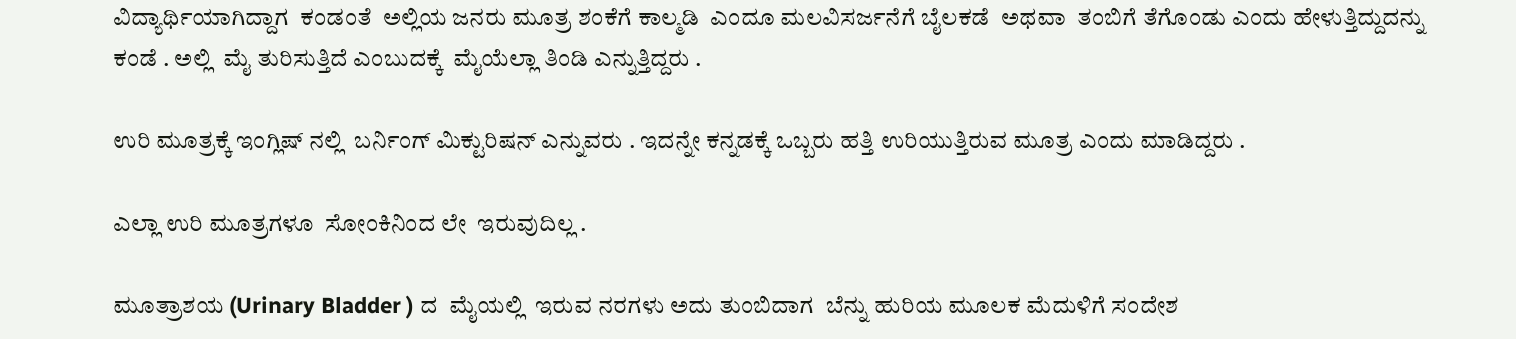ವಿದ್ಯಾರ್ಥಿಯಾಗಿದ್ದಾಗ  ಕಂಡಂತೆ  ಅಲ್ಲಿಯ ಜನರು ಮೂತ್ರ ಶಂಕೆಗೆ ಕಾಲ್ಮಡಿ  ಎಂದೂ ಮಲವಿಸರ್ಜನೆಗೆ ಬೈಲಕಡೆ  ಅಥವಾ  ತಂಬಿಗೆ ತೆಗೊಂಡು ಎಂದು ಹೇಳುತ್ತಿದ್ದುದನ್ನು ಕಂಡೆ . ಅಲ್ಲಿ  ಮೈ ತುರಿಸುತ್ತಿದೆ ಎಂಬುದಕ್ಕೆ  ಮೈಯೆಲ್ಲಾ ತಿಂಡಿ ಎನ್ನುತ್ತಿದ್ದರು .

ಉರಿ ಮೂತ್ರಕ್ಕೆ ಇಂಗ್ಲಿಷ್ ನಲ್ಲಿ  ಬರ್ನಿಂಗ್ ಮಿಕ್ಟುರಿಷನ್ ಎನ್ನುವರು . ಇದನ್ನೇ ಕನ್ನಡಕ್ಕೆ ಒಬ್ಬರು ಹತ್ತಿ ಉರಿಯುತ್ತಿರುವ ಮೂತ್ರ ಎಂದು ಮಾಡಿದ್ದರು .

ಎಲ್ಲಾ ಉರಿ ಮೂತ್ರಗಳೂ  ಸೋಂಕಿನಿಂದ ಲೇ  ಇರುವುದಿಲ್ಲ .

ಮೂತ್ರಾಶಯ (Urinary Bladder ) ದ  ಮೈಯಲ್ಲಿ  ಇರುವ ನರಗಳು ಅದು ತುಂಬಿದಾಗ  ಬೆನ್ನು ಹುರಿಯ ಮೂಲಕ ಮೆದುಳಿಗೆ ಸಂದೇಶ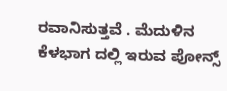ರವಾನಿಸುತ್ತವೆ . ಮೆದುಳಿನ ಕೆಳಭಾಗ ದಲ್ಲಿ ಇರುವ ಪೋನ್ಸ್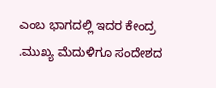ಎಂಬ ಭಾಗದಲ್ಲಿ ಇದರ ಕೇಂದ್ರ .ಮುಖ್ಯ ಮೆದುಳಿಗೂ ಸಂದೇಶದ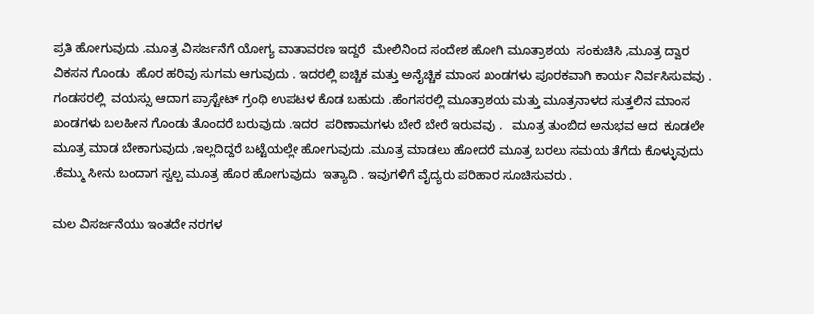ಪ್ರತಿ ಹೋಗುವುದು .ಮೂತ್ರ ವಿಸರ್ಜನೆಗೆ ಯೋಗ್ಯ ವಾತಾವರಣ ಇದ್ದರೆ  ಮೇಲಿನಿಂದ ಸಂದೇಶ ಹೋಗಿ ಮೂತ್ರಾಶಯ  ಸಂಕುಚಿಸಿ ,ಮೂತ್ರ ದ್ವಾರ ವಿಕಸನ ಗೊಂಡು  ಹೊರ ಹರಿವು ಸುಗಮ ಆಗುವುದು . ಇದರಲ್ಲಿ ಐಚ್ಚಿಕ ಮತ್ತು ಅನೈಚ್ಚಿಕ ಮಾಂಸ ಖಂಡಗಳು ಪೂರಕವಾಗಿ ಕಾರ್ಯ ನಿರ್ವಸಿಸುವವು .   ಗಂಡಸರಲ್ಲಿ  ವಯಸ್ಸು ಆದಾಗ ಪ್ರಾಸ್ಟೇಟ್ ಗ್ರಂಥಿ ಉಪಟಳ ಕೊಡ ಬಹುದು .ಹೆಂಗಸರಲ್ಲಿ ಮೂತ್ರಾಶಯ ಮತ್ತು ಮೂತ್ರನಾಳದ ಸುತ್ತಲಿನ ಮಾಂಸ ಖಂಡಗಳು ಬಲಹೀನ ಗೊಂಡು ತೊಂದರೆ ಬರುವುದು .ಇದರ  ಪರಿಣಾಮಗಳು ಬೇರೆ ಬೇರೆ ಇರುವವು .   ಮೂತ್ರ ತುಂಬಿದ ಅನುಭವ ಆದ  ಕೂಡಲೇ ಮೂತ್ರ ಮಾಡ ಬೇಕಾಗುವುದು ,ಇಲ್ಲದಿದ್ದರೆ ಬಟ್ಟೆಯಲ್ಲೇ ಹೋಗುವುದು .ಮೂತ್ರ ಮಾಡಲು ಹೋದರೆ ಮೂತ್ರ ಬರಲು ಸಮಯ ತೆಗೆದು ಕೊಳ್ಳುವುದು .ಕೆಮ್ಮು ಸೀನು ಬಂದಾಗ ಸ್ವಲ್ಪ ಮೂತ್ರ ಹೊರ ಹೋಗುವುದು  ಇತ್ಯಾದಿ . ಇವುಗಳಿಗೆ ವೈದ್ಯರು ಪರಿಹಾರ ಸೂಚಿಸುವರು .

ಮಲ ವಿಸರ್ಜನೆಯು ಇಂತದೇ ನರಗಳ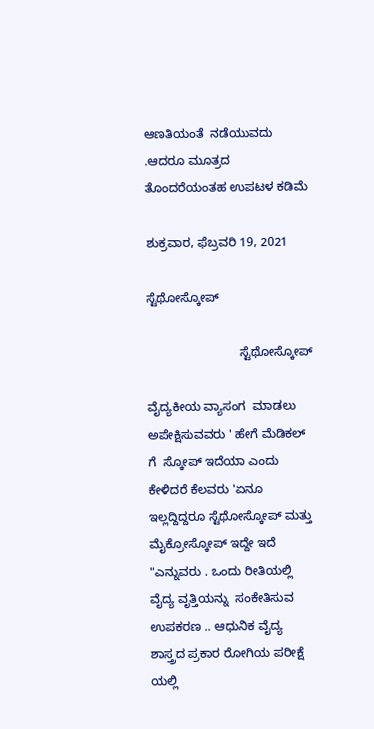ಆಣತಿಯಂತೆ  ನಡೆಯುವದು .ಆದರೂ ಮೂತ್ರದ ತೊಂದರೆಯಂತಹ ಉಪಟಳ ಕಡಿಮೆ

ಶುಕ್ರವಾರ, ಫೆಬ್ರವರಿ 19, 2021

ಸ್ಟೆಥೋಸ್ಕೋಪ್

                           ಸ್ಟೆಥೋಸ್ಕೋಪ್

ವೈದ್ಯಕೀಯ ವ್ಯಾಸಂಗ  ಮಾಡಲು ಅಪೇಕ್ಷಿಸುವವರು ' ಹೇಗೆ ಮೆಡಿಕಲ್ ಗೆ  ಸ್ಕೋಪ್ ಇದೆಯಾ ಎಂದು ಕೇಳಿದರೆ ಕೆಲವರು 'ಏನೂ  ಇಲ್ಲದ್ದಿದ್ದರೂ ಸ್ಟೆಥೋಸ್ಕೋಪ್ ಮತ್ತು ಮೈಕ್ರೋಸ್ಕೋಪ್ ಇದ್ದೇ ಇದೆ "ಎನ್ನುವರು . ಒಂದು ರೀತಿಯಲ್ಲಿ ವೈದ್ಯ ವೃತ್ತಿಯನ್ನು  ಸಂಕೇತಿಸುವ   ಉಪಕರಣ .. ಆಧುನಿಕ ವೈದ್ಯ ಶಾಸ್ತ್ರದ ಪ್ರಕಾರ ರೋಗಿಯ ಪರೀಕ್ಷೆ ಯಲ್ಲಿ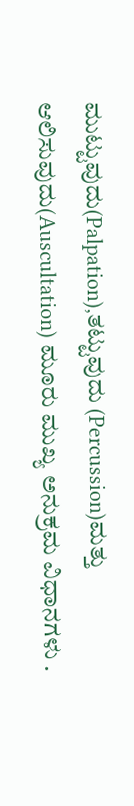ಮುಟ್ಟುವುದು(Palpation),ತಟ್ಟುವುದು (Percussion)ಮತ್ತು  ಆಲಿಸುವುದು(Auscultation) ಮೂರು ಮುಖ್ಯ ಅನುಕ್ರಮ ವಿಧಾನಗಳು .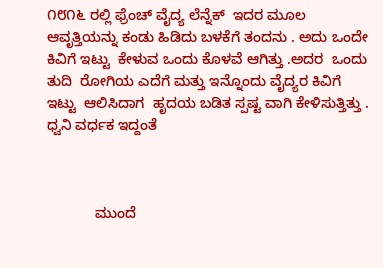೧೮೧೬ ರಲ್ಲಿ ಫ್ರೆಂಚ್ ವೈದ್ಯ ಲೆನ್ನೆಕ್  ಇದರ ಮೂಲ ಆವೃತ್ತಿಯನ್ನು ಕಂಡು ಹಿಡಿದು ಬಳಕೆಗೆ ತಂದನು . ಅದು ಒಂದೇ ಕಿವಿಗೆ ಇಟ್ಟು  ಕೇಳುವ ಒಂದು ಕೊಳವೆ ಆಗಿತ್ತು .ಅದರ  ಒಂದು ತುದಿ  ರೋಗಿಯ ಎದೆಗೆ ಮತ್ತು ಇನ್ನೊಂದು ವೈದ್ಯರ ಕಿವಿಗೆ ಇಟ್ಟು  ಆಲಿಸಿದಾಗ  ಹೃದಯ ಬಡಿತ ಸ್ಪಷ್ಟ ವಾಗಿ ಕೇಳಿಸುತ್ತಿತ್ತು . ಧ್ವನಿ ವರ್ಧಕ ಇದ್ದಂತೆ



            ಮುಂದೆ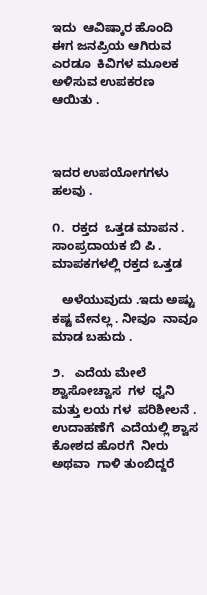ಇದು  ಆವಿಷ್ಕಾರ ಹೊಂದಿ  ಈಗ ಜನಪ್ರಿಯ ಆಗಿರುವ ಎರಡೂ  ಕಿವಿಗಳ ಮೂಲಕ ಅಳಿಸುವ ಉಪಕರಣ ಆಯಿತು .



ಇದರ ಉಪಯೋಗಗಳು  ಹಲವು .

೧.  ರಕ್ತದ  ಒತ್ತಡ ಮಾಪನ . ಸಾಂಪ್ರದಾಯಕ ಬಿ ಪಿ . ಮಾಪಕಗಳಲ್ಲಿ ರಕ್ತದ ಒತ್ತಡ

   ಅಳೆಯುವುದು .ಇದು ಅಷ್ಟು ಕಷ್ಟ ವೇನಲ್ಲ . ನೀವೂ  ನಾವೂ ಮಾಡ ಬಹುದು .

೨.   ಎದೆಯ ಮೇಲೆ ಶ್ವಾಸೋಚ್ವಾಸ  ಗಳ  ಧ್ವನಿ ಮತ್ತು ಲಯ ಗಳ  ಪರಿಶೀಲನೆ . ಉದಾಹಣೆಗೆ  ಎದೆಯಲ್ಲಿ ಶ್ವಾಸ ಕೋಶದ ಹೊರಗೆ  ನೀರು ಅಥವಾ  ಗಾಳಿ ತುಂಬಿದ್ದರೆ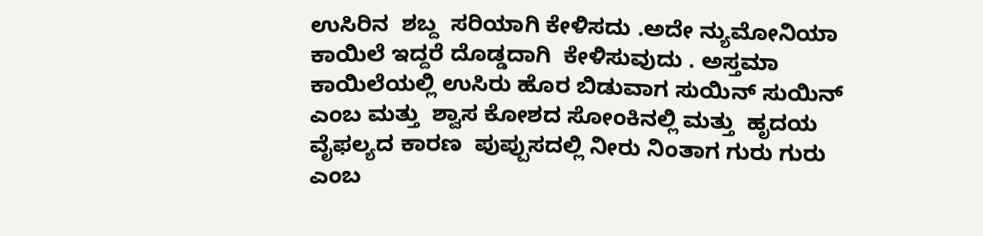ಉಸಿರಿನ  ಶಬ್ದ  ಸರಿಯಾಗಿ ಕೇಳಿಸದು .ಅದೇ ನ್ಯುಮೋನಿಯಾ ಕಾಯಿಲೆ ಇದ್ದರೆ ದೊಡ್ಡದಾಗಿ  ಕೇಳಿಸುವುದು . ಅಸ್ತಮಾ ಕಾಯಿಲೆಯಲ್ಲಿ ಉಸಿರು ಹೊರ ಬಿಡುವಾಗ ಸುಯಿನ್ ಸುಯಿನ್ ಎಂಬ ಮತ್ತು  ಶ್ವಾಸ ಕೋಶದ ಸೋಂಕಿನಲ್ಲಿ ಮತ್ತು  ಹೃದಯ ವೈಫಲ್ಯದ ಕಾರಣ  ಪುಪ್ಪುಸದಲ್ಲಿ ನೀರು ನಿಂತಾಗ ಗುರು ಗುರು ಎಂಬ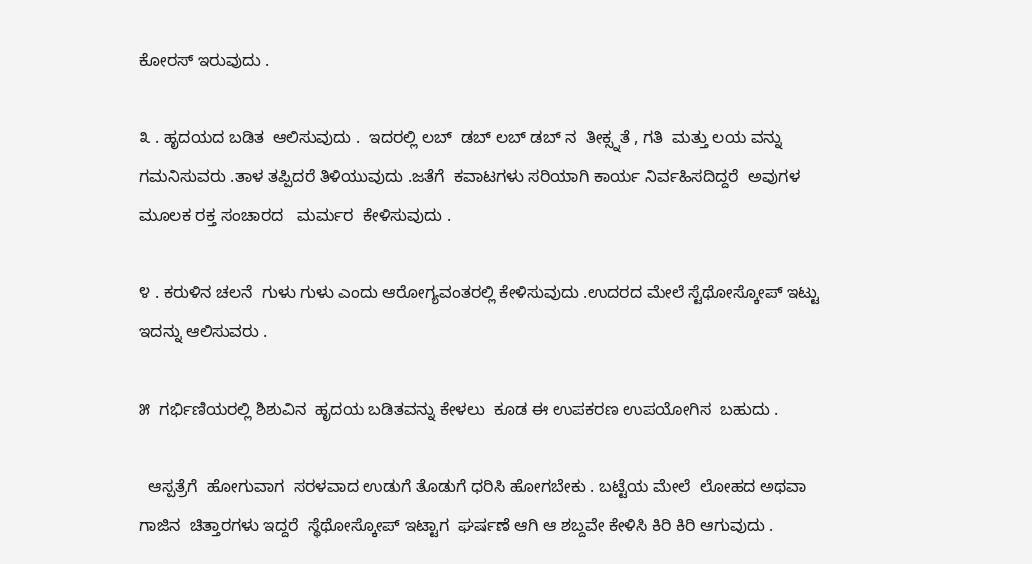ಕೋರಸ್ ಇರುವುದು .

೩ . ಹೃದಯದ ಬಡಿತ  ಆಲಿಸುವುದು .  ಇದರಲ್ಲಿ ಲಬ್  ಡಬ್ ಲಬ್ ಡಬ್ ನ  ತೀಕ್ಸ್ನತೆ , ಗತಿ  ಮತ್ತು ಲಯ ವನ್ನು ಗಮನಿಸುವರು .ತಾಳ ತಪ್ಪಿದರೆ ತಿಳಿಯುವುದು .ಜತೆಗೆ  ಕವಾಟಗಳು ಸರಿಯಾಗಿ ಕಾರ್ಯ ನಿರ್ವಹಿಸದಿದ್ದರೆ  ಅವುಗಳ ಮೂಲಕ ರಕ್ತ ಸಂಚಾರದ   ಮರ್ಮರ  ಕೇಳಿಸುವುದು .

೪ . ಕರುಳಿನ ಚಲನೆ  ಗುಳು ಗುಳು ಎಂದು ಆರೋಗ್ಯವಂತರಲ್ಲಿ ಕೇಳಿಸುವುದು .ಉದರದ ಮೇಲೆ ಸ್ಟೆಥೋಸ್ಕೋಪ್ ಇಟ್ಟು ಇದನ್ನು ಆಲಿಸುವರು .

೫  ಗರ್ಭಿಣಿಯರಲ್ಲಿ ಶಿಶುವಿನ  ಹೃದಯ ಬಡಿತವನ್ನು ಕೇಳಲು  ಕೂಡ ಈ ಉಪಕರಣ ಉಪಯೋಗಿಸ  ಬಹುದು .

  ಆಸ್ಪತ್ರೆಗೆ  ಹೋಗುವಾಗ  ಸರಳವಾದ ಉಡುಗೆ ತೊಡುಗೆ ಧರಿಸಿ ಹೋಗಬೇಕು . ಬಟ್ಟೆಯ ಮೇಲೆ  ಲೋಹದ ಅಥವಾ ಗಾಜಿನ  ಚಿತ್ತಾರಗಳು ಇದ್ದರೆ  ಸ್ಥೆಥೋಸ್ಕೋಪ್ ಇಟ್ಟಾಗ  ಘರ್ಷಣೆ ಆಗಿ ಆ ಶಬ್ದವೇ ಕೇಳಿಸಿ ಕಿರಿ ಕಿರಿ ಆಗುವುದು .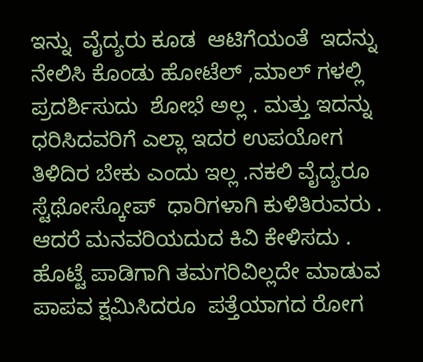ಇನ್ನು  ವೈದ್ಯರು ಕೂಡ  ಆಟಿಗೆಯಂತೆ  ಇದನ್ನು  ನೇಲಿಸಿ ಕೊಂಡು ಹೋಟೆಲ್ ,ಮಾಲ್ ಗಳಲ್ಲಿ ಪ್ರದರ್ಶಿಸುದು  ಶೋಭೆ ಅಲ್ಲ . ಮತ್ತು ಇದನ್ನು ಧರಿಸಿದವರಿಗೆ ಎಲ್ಲಾ ಇದರ ಉಪಯೋಗ ತಿಳಿದಿರ ಬೇಕು ಎಂದು ಇಲ್ಲ .ನಕಲಿ ವೈದ್ಯರೂ ಸ್ಟೆಥೋಸ್ಕೋಪ್  ಧಾರಿಗಳಾಗಿ ಕುಳಿತಿರುವರು . ಆದರೆ ಮನವರಿಯದುದ ಕಿವಿ ಕೇಳಿಸದು . ಹೊಟ್ಟೆ ಪಾಡಿಗಾಗಿ ತಮಗರಿವಿಲ್ಲದೇ ಮಾಡುವ ಪಾಪವ ಕ್ಷಮಿಸಿದರೂ  ಪತ್ತೆಯಾಗದ ರೋಗ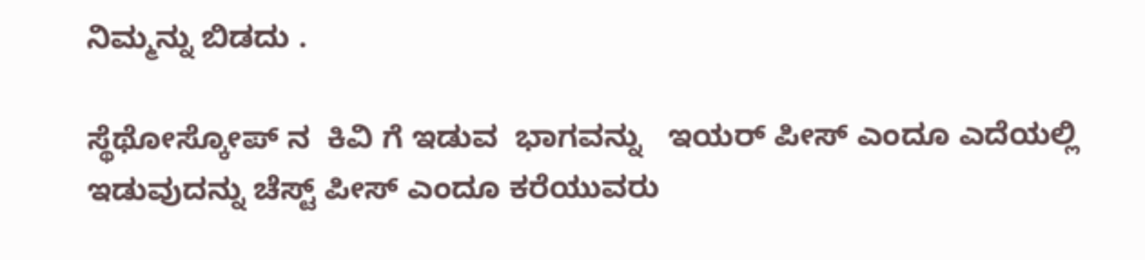ನಿಮ್ಮನ್ನು ಬಿಡದು .

ಸ್ಥೆಥೋಸ್ಕೋಪ್ ನ  ಕಿವಿ ಗೆ ಇಡುವ  ಭಾಗವನ್ನು   ಇಯರ್ ಪೀಸ್ ಎಂದೂ ಎದೆಯಲ್ಲಿ ಇಡುವುದನ್ನು ಚೆಸ್ಟ್ ಪೀಸ್ ಎಂದೂ ಕರೆಯುವರು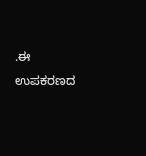.ಈ ಉಪಕರಣದ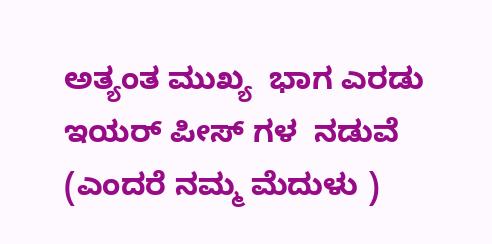ಅತ್ಯಂತ ಮುಖ್ಯ  ಭಾಗ ಎರಡು  ಇಯರ್ ಪೀಸ್ ಗಳ  ನಡುವೆ (ಎಂದರೆ ನಮ್ಮ ಮೆದುಳು )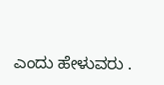ಎಂದು ಹೇಳುವರು .